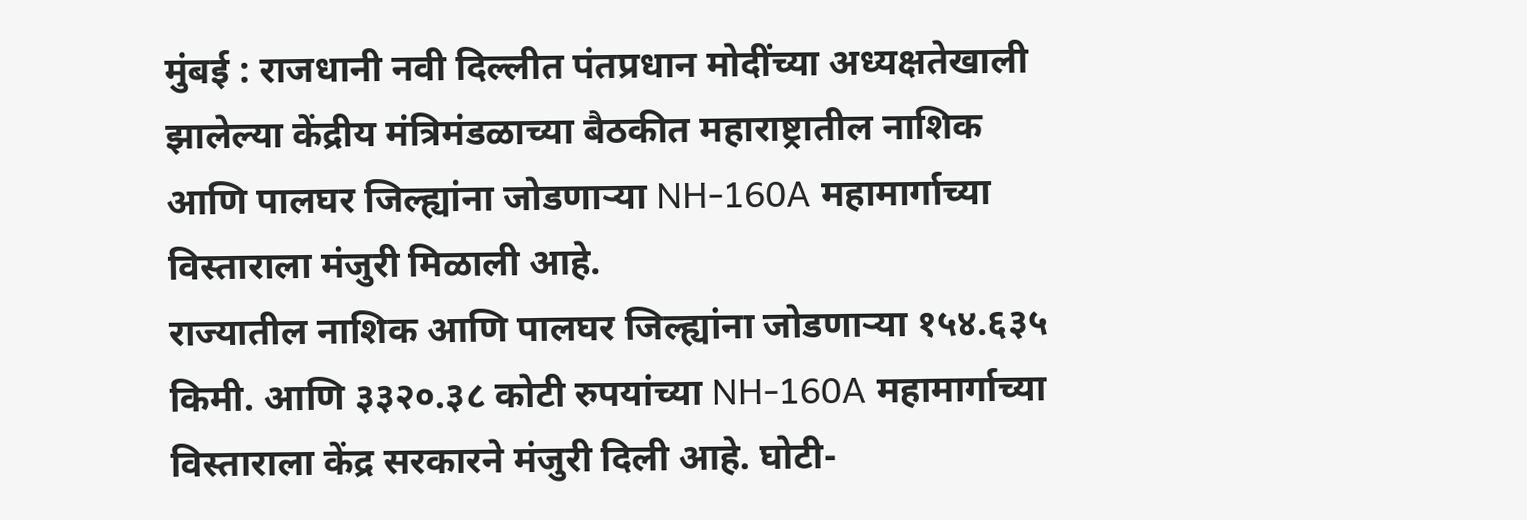मुंबई : राजधानी नवी दिल्लीत पंतप्रधान मोदींच्या अध्यक्षतेखाली झालेल्या केंद्रीय मंत्रिमंडळाच्या बैठकीत महाराष्ट्रातील नाशिक आणि पालघर जिल्ह्यांना जोडणाऱ्या NH-160A महामार्गाच्या विस्ताराला मंजुरी मिळाली आहे.
राज्यातील नाशिक आणि पालघर जिल्ह्यांना जोडणाऱ्या १५४.६३५ किमी. आणि ३३२०.३८ कोटी रुपयांच्या NH-160A महामार्गाच्या विस्ताराला केंद्र सरकारने मंजुरी दिली आहे. घोटी-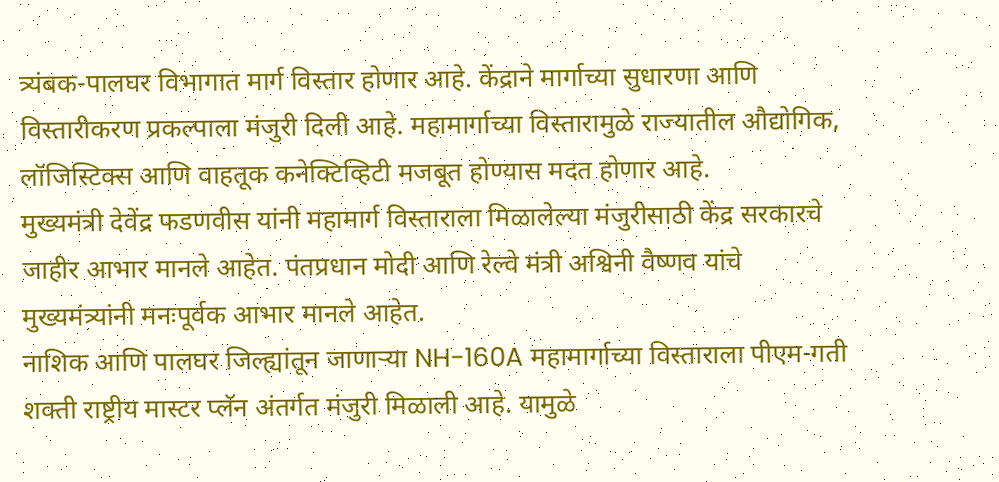त्र्यंबक-पालघर विभागात मार्ग विस्तार होणार आहे. केंद्राने मार्गाच्या सुधारणा आणि विस्तारीकरण प्रकल्पाला मंजुरी दिली आहे. महामार्गाच्या विस्तारामुळे राज्यातील औद्योगिक, लॉजिस्टिक्स आणि वाहतूक कनेक्टिव्हिटी मजबूत होण्यास मदत होणार आहे.
मुख्यमंत्री देवेंद्र फडणवीस यांनी महामार्ग विस्ताराला मिळालेल्या मंजुरीसाठी केंद्र सरकारचे जाहीर आभार मानले आहेत. पंतप्रधान मोदी आणि रेल्वे मंत्री अश्विनी वैष्णव यांचे मुख्यमंत्र्यांनी मनःपूर्वक आभार मानले आहेत.
नाशिक आणि पालघर जिल्ह्यांतून जाणाऱ्या NH-160A महामार्गाच्या विस्ताराला पीएम-गती शक्ती राष्ट्रीय मास्टर प्लॅन अंतर्गत मंजुरी मिळाली आहे. यामुळे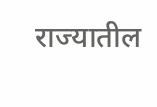राज्यातील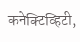कनेक्टिव्हिटी,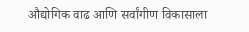औद्योगिक वाढ आणि सर्वांगीण विकासाला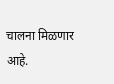चालना मिळणार आहे.